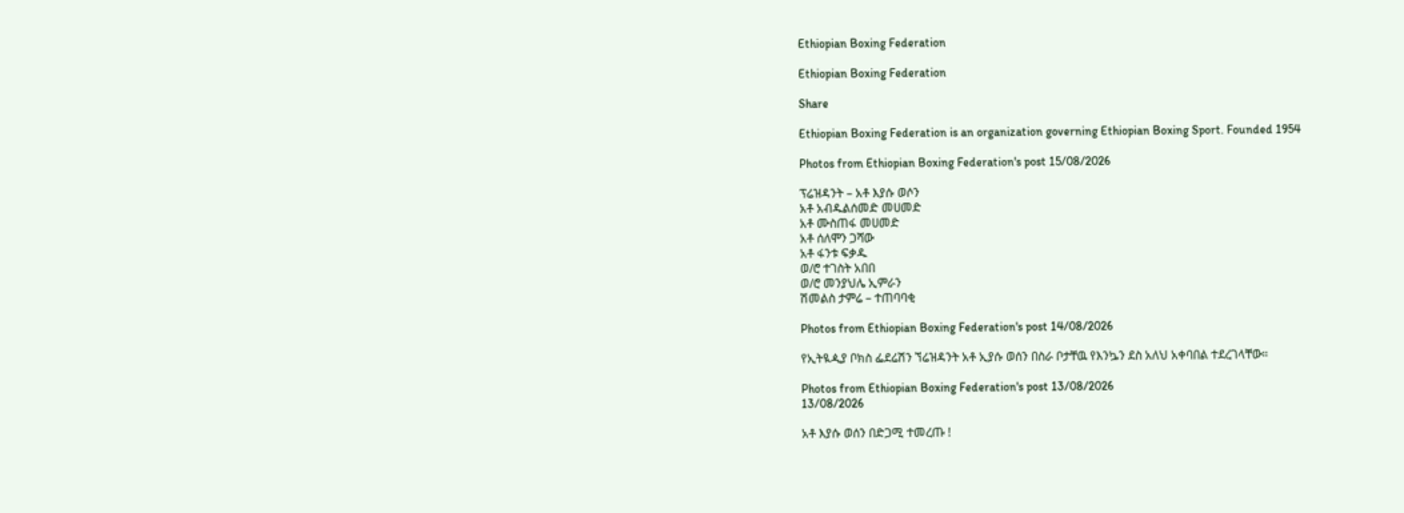Ethiopian Boxing Federation

Ethiopian Boxing Federation

Share

Ethiopian Boxing Federation is an organization governing Ethiopian Boxing Sport. Founded 1954

Photos from Ethiopian Boxing Federation's post 15/08/2026

ፕሬዝዳንት – አቶ እያሱ ወሶን
አቶ አብዱልሰመድ መሀመድ
አቶ ሙስጠፋ መሀመድ
አቶ ሰለሞን ጋሻው
አቶ ፋንቱ ፍቃዱ
ወ/ሮ ተገስት አበበ
ወ/ሮ መንያህሌ ኢምራን
ሽመልስ ታምሬ – ተጠባባቂ

Photos from Ethiopian Boxing Federation's post 14/08/2026

የኢትዪዺያ ቦክስ ፌደሬሽን ኘሬዝዳንት አቶ ኢያሱ ወሰን በስራ ቦታቸዉ የእንኴን ደስ አለህ አቀባበል ተደረገላቸው።

Photos from Ethiopian Boxing Federation's post 13/08/2026
13/08/2026

አቶ እያሱ ወሰን በድጋሚ ተመረጡ !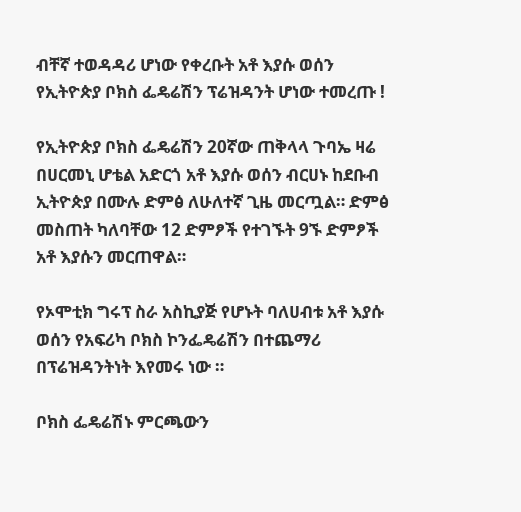ብቸኛ ተወዳዳሪ ሆነው የቀረቡት አቶ እያሱ ወሰን የኢትዮጵያ ቦክስ ፌዴሬሽን ፕሬዝዳንት ሆነው ተመረጡ !

የኢትዮጵያ ቦክስ ፌዴሬሽን 20ኛው ጠቅላላ ጉባኤ ዛሬ በሀርመኒ ሆቴል አድርጎ አቶ እያሱ ወሰን ብርሀኑ ከደቡብ ኢትዮጵያ በሙሉ ድምፅ ለሁለተኛ ጊዜ መርጧል። ድምፅ መስጠት ካለባቸው 12 ድምፆች የተገኙት 9ኙ ድምፆች አቶ እያሱን መርጠዋል።

የኦሞቲክ ግሩፕ ስራ አስኪያጅ የሆኑት ባለሀብቱ አቶ እያሱ ወሰን የአፍሪካ ቦክስ ኮንፌዴሬሽን በተጨማሪ በፕሬዝዳንትነት እየመሩ ነው ።

ቦክስ ፌዴሬሽኑ ምርጫውን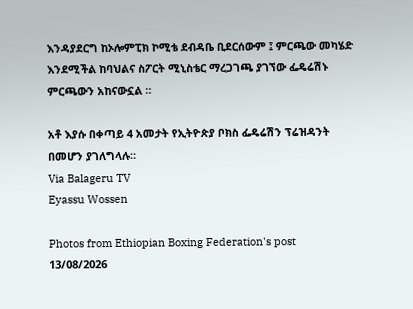እንዳያደርግ ከኦሎምፒክ ኮሚቴ ደብዳቤ ቢደርሰውም ፤ ምርጫው መካሄድ እንደሚችል ከባህልና ስፖርት ሚኒስቴር ማረጋገጫ ያገኘው ፌዴሬሽኑ ምርጫውን አከናውኗል ።

አቶ እያሱ በቀጣይ 4 አመታት የኢትዮጵያ ቦክስ ፌዴሬሽን ፕሬዝዳንት በመሆን ያገለግላሉ።
Via Balageru TV
Eyassu Wossen

Photos from Ethiopian Boxing Federation's post 13/08/2026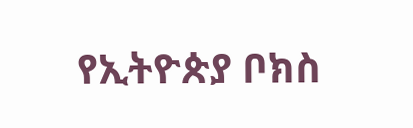የኢትዮጵያ ቦክስ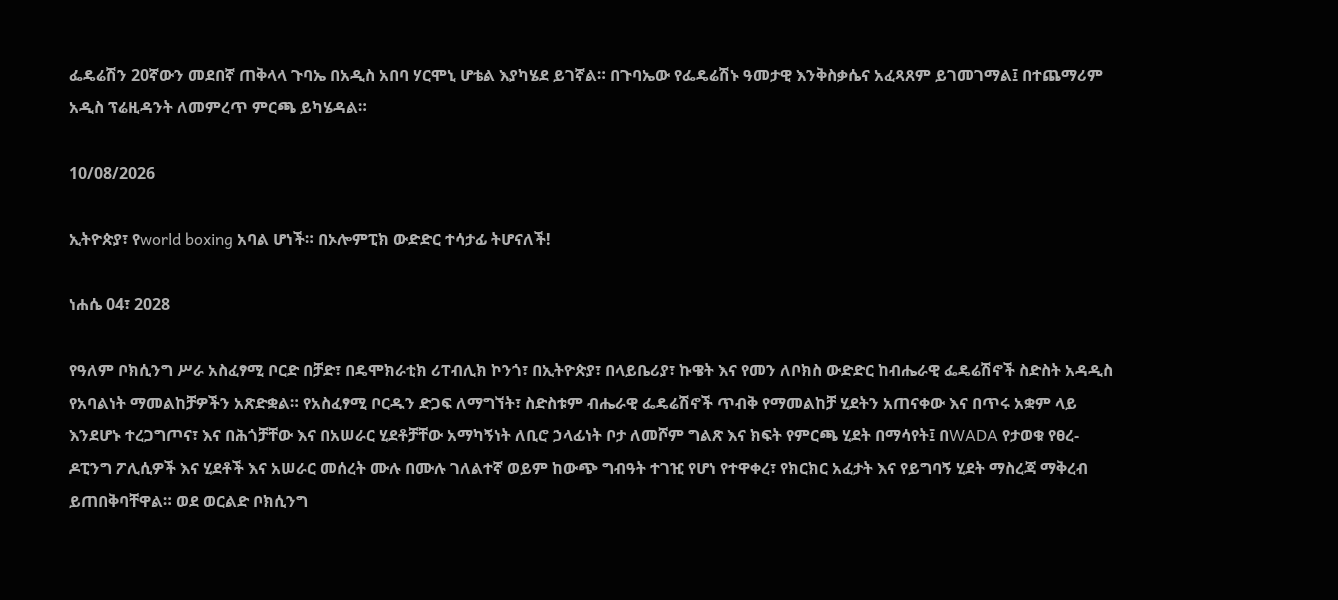ፌዴሬሽን 20ኛውን መደበኛ ጠቅላላ ጉባኤ በአዲስ አበባ ሃርሞኒ ሆቴል እያካሄደ ይገኛል። በጉባኤው የፌዴሬሽኑ ዓመታዊ እንቅስቃሴና አፈጻጸም ይገመገማል፤ በተጨማሪም አዲስ ፕሬዚዳንት ለመምረጥ ምርጫ ይካሄዳል።

10/08/2026

ኢትዮጵያ፣ የworld boxing አባል ሆነች። በኦሎምፒክ ውድድር ተሳታፊ ትሆናለች!

ነሐሴ 04፣ 2028

የዓለም ቦክሲንግ ሥራ አስፈፃሚ ቦርድ በቻድ፣ በዴሞክራቲክ ሪፐብሊክ ኮንጎ፣ በኢትዮጵያ፣ በላይቤሪያ፣ ኩዌት እና የመን ለቦክስ ውድድር ከብሔራዊ ፌዴሬሽኖች ስድስት አዳዲስ የአባልነት ማመልከቻዎችን አጽድቋል። የአስፈፃሚ ቦርዱን ድጋፍ ለማግኘት፣ ስድስቱም ብሔራዊ ፌዴሬሽኖች ጥብቅ የማመልከቻ ሂደትን አጠናቀው እና በጥሩ አቋም ላይ እንደሆኑ ተረጋግጦና፣ እና በሕጎቻቸው እና በአሠራር ሂደቶቻቸው አማካኝነት ለቢሮ ኃላፊነት ቦታ ለመሾም ግልጽ እና ክፍት የምርጫ ሂደት በማሳየት፤ በWADA የታወቁ የፀረ-ዶፒንግ ፖሊሲዎች እና ሂደቶች እና አሠራር መሰረት ሙሉ በሙሉ ገለልተኛ ወይም ከውጭ ግብዓት ተገዢ የሆነ የተዋቀረ፣ የክርክር አፈታት እና የይግባኝ ሂደት ማስረጃ ማቅረብ ይጠበቅባቸዋል። ወደ ወርልድ ቦክሲንግ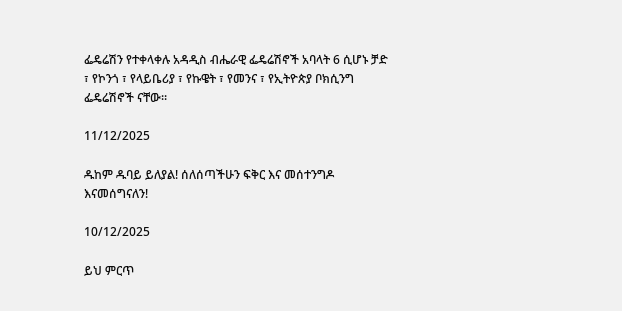ፌዴሬሽን የተቀላቀሉ አዳዲስ ብሔራዊ ፌዴሬሽኖች አባላት 6 ሲሆኑ ቻድ ፣ የኮንጎ ፣ የላይቤሪያ ፣ የኩዌት ፣ የመንና ፣ የኢትዮጵያ ቦክሲንግ ፌዴሬሽኖች ናቸው።

11/12/2025

ዱከም ዱባይ ይለያል! ሰለሰጣችሁን ፍቅር እና መሰተንግዶ እናመሰግናለን!

10/12/2025

ይህ ምርጥ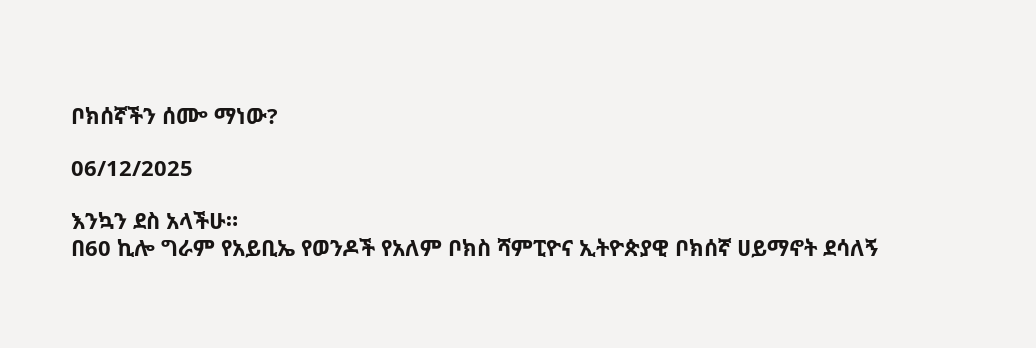ቦክሰኛችን ሰᎀ ማነው?

06/12/2025

እንኳን ደስ አላችሁ።
በ60 ኪሎ ግራም የአይቢኤ የወንዶች የአለም ቦክስ ሻምፒዮና ኢትዮጵያዊ ቦክሰኛ ሀይማኖት ደሳለኝ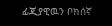ፊጂያዊዉን ቦክሰኛ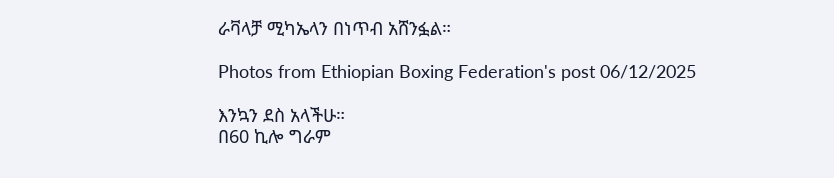ራቫላቻ ሚካኤላን በነጥብ አሸንፏል።

Photos from Ethiopian Boxing Federation's post 06/12/2025

እንኳን ደስ አላችሁ።
በ60 ኪሎ ግራም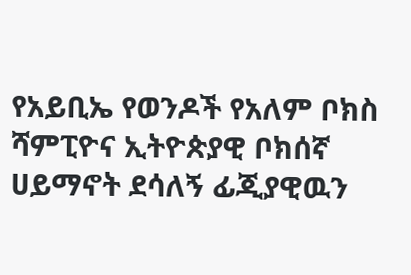የአይቢኤ የወንዶች የአለም ቦክስ ሻምፒዮና ኢትዮጵያዊ ቦክሰኛ ሀይማኖት ደሳለኝ ፊጂያዊዉን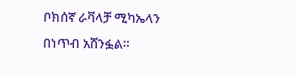ቦክሰኛ ራቫላቻ ሚካኤላን በነጥብ አሸንፏል።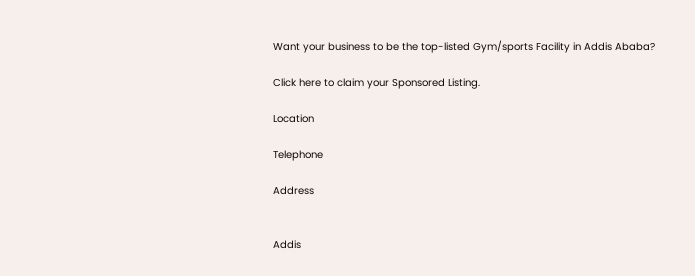Want your business to be the top-listed Gym/sports Facility in Addis Ababa?

Click here to claim your Sponsored Listing.

Location

Telephone

Address


Addis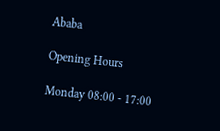Ababa

Opening Hours

Monday 08:00 - 17:00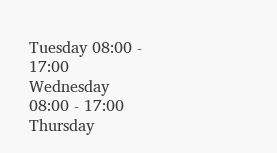Tuesday 08:00 - 17:00
Wednesday 08:00 - 17:00
Thursday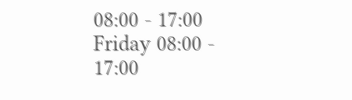08:00 - 17:00
Friday 08:00 - 17:00